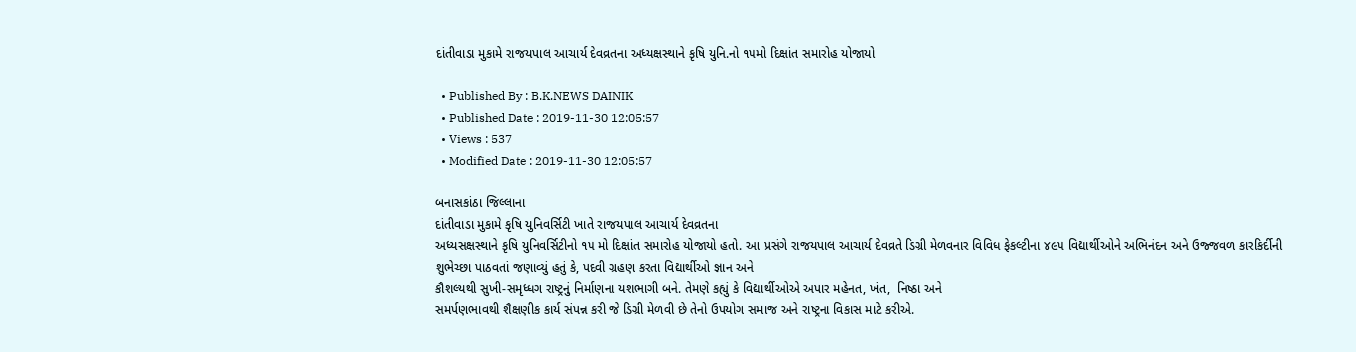દાંતીવાડા મુકામે રાજયપાલ આચાર્ય દેવવ્રતના અધ્યક્ષસ્થાને કૃષિ યુનિ.નો ૧૫મો દિક્ષાંત સમારોહ યોજાયો

  • Published By : B.K.NEWS DAINIK
  • Published Date : 2019-11-30 12:05:57
  • Views : 537
  • Modified Date : 2019-11-30 12:05:57

બનાસકાંઠા જિલ્લાના
દાંતીવાડા મુકામે કૃષિ યુનિવર્સિટી ખાતે રાજયપાલ આચાર્ય દેવવ્રતના
અધ્યસક્ષસ્થાને કૃષિ યુનિવર્સિટીનો ૧૫ મો દિક્ષાંત સમારોહ યોજાયો હતો. આ પ્રસંગે રાજયપાલ આચાર્ય દેવવ્રતે ડિગ્રી મેળવનાર વિવિધ ફેકલ્ટીના ૪૯૫ વિદ્યાર્થીઓને અભિનંદન અને ઉજ્જવળ કારકિર્દીની શુભેચ્છા પાઠવતાં જણાવ્યું હતું કે, પદવી ગ્રહણ કરતા વિદ્યાર્થીઓ જ્ઞાન અને
કૌશલ્યથી સુખી-સમૃધ્ધગ રાષ્ટ્રનું નિર્માણના યશભાગી બને. તેમણે કહ્યું કે વિદ્યાર્થીઓએ અપાર મહેનત, ખંત,  નિષ્ઠા અને
સમર્પણભાવથી શૈક્ષણીક કાર્ય સંપન્ન કરી જે ડિગ્રી મેળવી છે તેનો ઉપયોગ સમાજ અને રાષ્ટ્રના વિકાસ માટે કરીએ.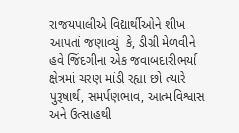રાજયપાલીએ વિદ્યાર્થીઓને શીખ આપતાં જણાવ્યું  કે, ડીગ્રી મેળવીને હવે જિંદગીના એક જવાબદારીભર્યા ક્ષેત્રમાં ચરણ માંડી રહ્યા છો ત્યારે પુરૂષાર્થ, સમર્પણભાવ, આત્મવિશ્વાસ અને ઉત્સાહથી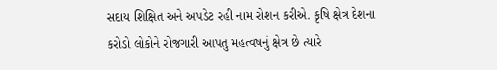સદાય શિક્ષિત અને અપડેટ રહી નામ રોશન કરીએ. કૃષિ ક્ષેત્ર દેશના કરોડો લોકોને રોજગારી આપતુ મહત્વષનું ક્ષેત્ર છે ત્યારે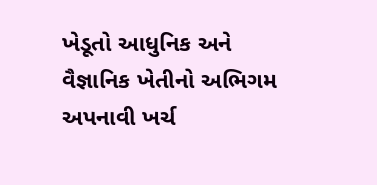ખેડૂતો આધુનિક અને વૈજ્ઞાનિક ખેતીનો અભિગમ અપનાવી ખર્ચ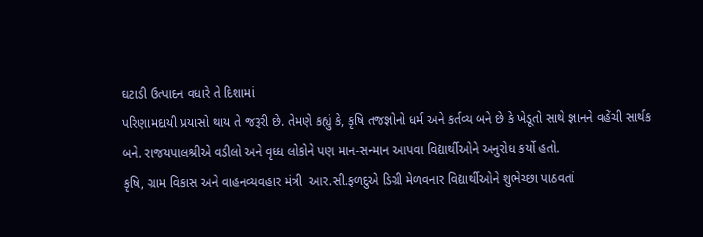ઘટાડી ઉત્પાદન વધારે તે દિશામાં
પરિણામદાયી પ્રયાસો થાય તે જરૂરી છે. તેમણે કહ્યું કે, કૃષિ તજજ્ઞોનો ધર્મ અને કર્તવ્ય બને છે કે ખેડૂતો સાથે જ્ઞાનને વહેંચી સાર્થક બને. રાજયપાલશ્રીએ વડીલો અને વૃધ્ધ લોકોને પણ માન-સન્માન આપવા વિદ્યાર્થીઓને અનુરોધ કર્યો હતો.
કૃષિ, ગ્રામ વિકાસ અને વાહનવ્યવહાર મંત્રી  આર.સી.ફળદુએ ડિગ્રી મેળવનાર વિદ્યાર્થીઓને શુભેચ્છા પાઠવતાં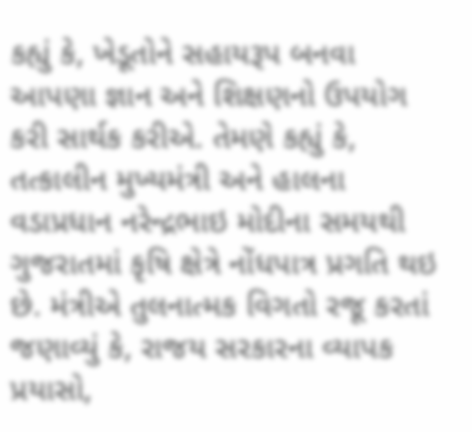કહ્યું કે, ખેડૂતોને સહાયરૂપ બનવા
આપણા જ્ઞાન અને શિક્ષણનો ઉપયોગ કરી સાર્થક કરીએ. તેમણે કહ્યું કે, તત્કાલીન મુખ્યમંત્રી અને હાલના વડાપ્રધાન નરેન્દ્રભાઇ મોદીના સમયથી ગુજરાતમાં કૃષિ ક્ષેત્રે નોંધપાત્ર પ્રગતિ થઇ છે. મંત્રીએ તુલનાત્મક વિગતો રજૂ કરતાં જણાવ્યું કે, રાજય સરકારના વ્યાપક પ્રયાસો,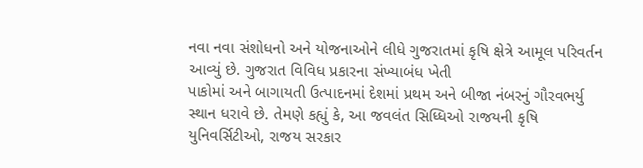નવા નવા સંશોધનો અને યોજનાઓને લીધે ગુજરાતમાં કૃષિ ક્ષેત્રે આમૂલ પરિવર્તન આવ્યું છે. ગુજરાત વિવિધ પ્રકારના સંખ્યાબંધ ખેતી
પાકોમાં અને બાગાયતી ઉત્પાદનમાં દેશમાં પ્રથમ અને બીજા નંબરનું ગૌરવભર્યુ સ્થાન ધરાવે છે. તેમણે કહ્યું કે, આ જવલંત સિધ્ધિઓ રાજયની કૃષિ યુનિવર્સિટીઓ, રાજય સરકાર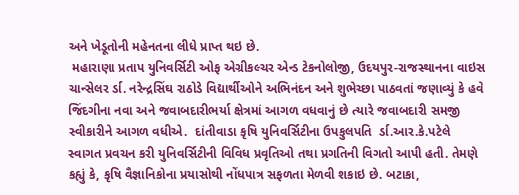અને ખેડૂતોની મહેનતના લીધે પ્રાપ્ત થઇ છે.
 મહારાણા પ્રતાપ યુનિવર્સિટી ઓફ એગ્રીકલ્ચર એન્ડ ટેકનોલોજી, ઉદયપુર-રાજસ્થાનના વાઇસ ચાન્સેલર ર્ડા. નરેન્દ્રસિંઘ રાઠોડે વિદ્યાર્થીઓને અભિનંદન અને શુભેચ્છા પાઠવતાં જણાવ્યું કે હવે જિંદગીના નવા અને જવાબદારીભર્યા ક્ષેત્રમાં આગળ વધવાનું છે ત્યારે જવાબદારી સમજી સ્વીકારીને આગળ વધીએ.  દાંતીવાડા કૃષિ યુનિવર્સિટીના ઉપકુલપતિ  ર્ડા.આર.કે.પટેલે સ્વાગત પ્રવચન કરી યુનિવર્સિટીની વિવિધ પ્રવૃતિઓ તથા પ્રગતિની વિગતો આપી હતી. તેમણે કહ્યું કે, કૃષિ વૈજ્ઞાનિકોના પ્રયાસોથી નોંધપાત્ર સફળતા મેળવી શકાઇ છે. બટાકા,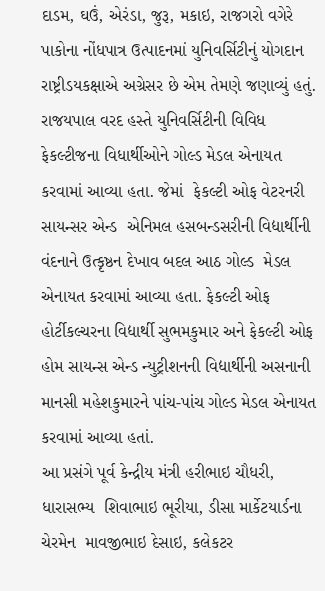દાડમ, ઘઉં, એરંડા, જુરૂ, મકાઇ, રાજગરો વગેરે પાકોના નોંધપાત્ર ઉત્પાદનમાં યુનિવર્સિટીનું યોગદાન રાષ્ટ્રીડયકક્ષાએ અગ્રેસર છે એમ તેમણે જણાવ્યું હતું.
રાજયપાલ વરદ હસ્તે યુનિવર્સિટીની વિવિધ ફેકલ્ટીજના વિધાર્થીઓને ગોલ્ડ મેડલ એનાયત કરવામાં આવ્યા હતા. જેમાં  ફેકલ્ટી ઓફ વેટરનરી સાયન્સર એન્ડ  એનિમલ હસબન્ડસરીની વિદ્યાર્થીની વંદનાને ઉત્કૃષ્ઠન દેખાવ બદલ આઠ ગોલ્ડ  મેડલ એનાયત કરવામાં આવ્યા હતા. ફેકલ્ટી ઓફ હોર્ટીકલ્ચરના વિદ્યાર્થી સુભમકુમાર અને ફેકલ્ટી ઓફ હોમ સાયન્સ એન્ડ ન્યુટ્રીશનની વિદ્યાર્થીની અસનાની માનસી મહેશકુમારને પાંચ-પાંચ ગોલ્ડ મેડલ એનાયત કરવામાં આવ્યા હતાં.
આ પ્રસંગે પૂર્વ કેન્દ્રીય મંત્રી હરીભાઇ ચૌધરી, ધારાસભ્ય  શિવાભાઇ ભૂરીયા, ડીસા માર્કેટયાર્ડના ચેરમેન  માવજીભાઇ દેસાઇ, કલેકટર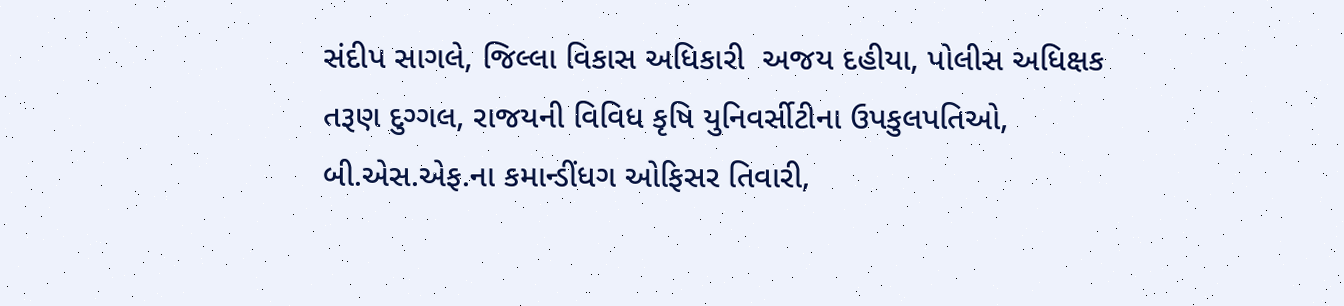સંદીપ સાગલે, જિલ્લા વિકાસ અધિકારી  અજય દહીયા, પોલીસ અધિક્ષક તરૂણ દુગ્ગલ, રાજયની વિવિધ કૃષિ યુનિવર્સીટીના ઉપકુલપતિઓ, બી.એસ.એફ.ના કમાન્ડીંધગ ઓફિસર તિવારી,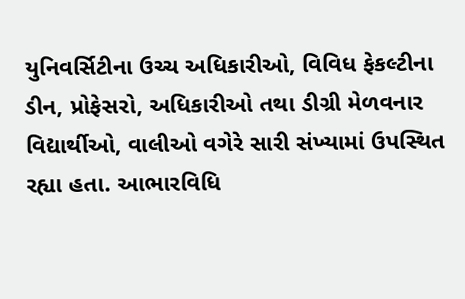યુનિવર્સિટીના ઉચ્ચ અધિકારીઓ, વિવિધ ફેકલ્ટીના ડીન, પ્રોફેસરો, અધિકારીઓ તથા ડીગ્રી મેળવનાર વિદ્યાર્થીઓ, વાલીઓ વગેરે સારી સંખ્યામાં ઉપસ્થિત રહ્યા હતા. આભારવિધિ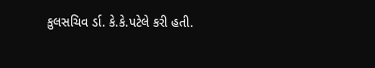કુલસચિવ ર્ડા. કે.કે.પટેલે કરી હતી.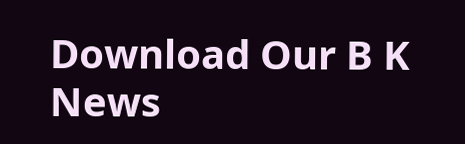Download Our B K News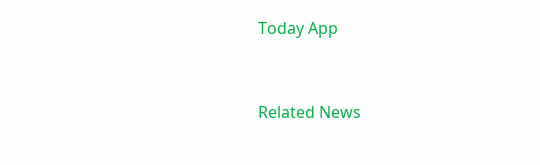Today App



Related News